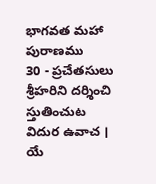భాగవత మహా పురాణము
30 - ప్రచేతసులు శ్రీహరిని దర్శించి స్తుతించుట
విదుర ఉవాచ ।
యే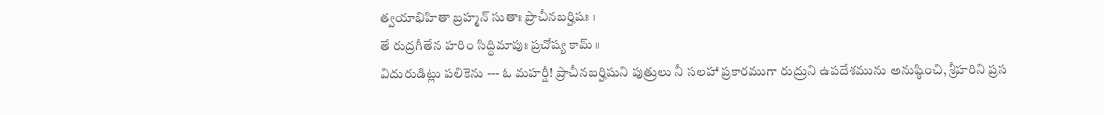త్వయాభిహితా బ్రహ్మన్ సుతాః ప్రాచీనబర్హిషః ।
తే రుద్రగీతేన హరిం సిద్ధిమాపుః ప్రచోష్య కామ్ ॥
విదురుడిట్లు పలికెను --- ఓ మహర్షీ! ప్రాచీనబర్హిషుని పుత్రులు నీ సలహా ప్రకారముగా రుద్రుని ఉపదేశమును అనుష్ఠించి, శ్రీహరిని ప్రస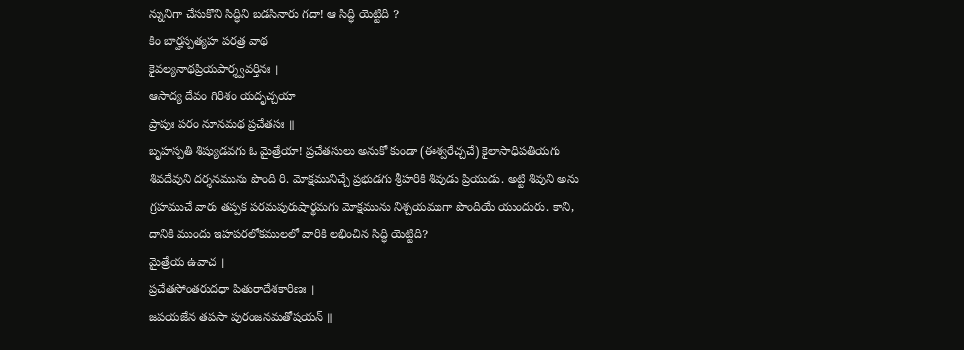న్నునిగా చేసుకొని సిద్ధిని బడసినారు గదా! ఆ సిద్ధి యెట్టిది ?
కిం బార్హస్పత్యహ పరత్ర వాథ
కైవల్యనాథప్రియపార్శ్వవర్తినః ।
ఆసాద్య దేవం గిరిశం యదృచ్చయా
ప్రాపుః పరం నూనమథ ప్రచేతసః ॥
బృహస్పతి శిష్యుడవగు ఓ మైత్రేయా! ప్రచేతసులు అనుకో కుండా (ఈశ్వరేచ్చచే) కైలాసాధిపతియగు శివదేవుని దర్శనమును పొంది రి. మోక్షమునిచ్చే ప్రభుడగు శ్రీహరికి శివుడు ప్రియుడు. అట్టి శివుని అను గ్రహముచే వారు తప్పక పరమపురుషార్థమగు మోక్షమును నిశ్చయముగా పొందియే యుందురు. కాని, దానికి ముందు ఇహపరలోకములలో వారికి లభించిన సిద్ధి యెట్టిది?
మైత్రేయ ఉవాచ ।
ప్రచేతసోంతరుదధా పితురాదేశకారిణః ।
జపయజేన తపసా పురంజనమతోషయన్ ॥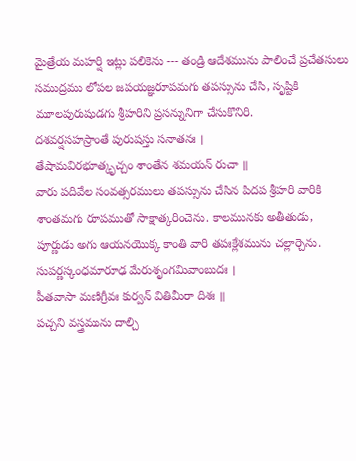మైత్రేయ మహర్షి ఇట్లు పలికెను --- తండ్రి ఆదేశమును పాలించే ప్రచేతసులు సముద్రము లోపల జపయజ్ఞరూపమగు తపస్సును చేసి, సృష్టికి మూలపురుషుడగు శ్రీహరిని ప్రసన్నునిగా చేసుకొనిరి.
దశవర్షసహస్రాంతే పురుషస్తు సనాతనః ।
తేషామవిరభూత్కృచ్చం శాంతేన శమయన్ రుచా ॥
వారు పదివేల సంవత్సరములు తపస్సును చేసిన పిదప శ్రీహరి వారికి శాంతమగు రూపముతో సాక్షాత్కరించెను. కాలమునకు అతీతుడు, పూర్ణుడు అగు ఆయనయొక్క కాంతి వారి తపఃక్లేశమును చల్లార్చెను.
సుపర్ణస్కంధమారూఢ మేరుశృంగమివాంబుదః ।
పీతవాసా మణిగ్రీవః కుర్వన్ వితిమీరా దిశః ॥
పచ్చని వస్త్రమును దాల్చి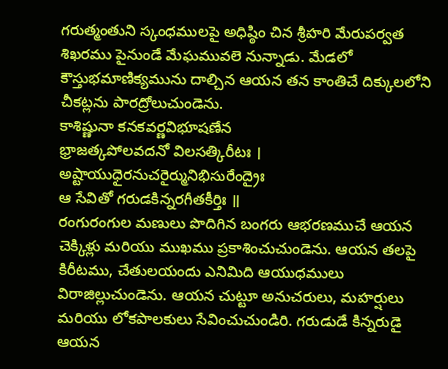గరుత్మంతుని స్కంధములపై అధిష్ఠిం చిన శ్రీహరి మేరుపర్వత శిఖరము పైనుండే మేఘమువలె నున్నాడు. మేడలో కౌస్తుభమాణిక్యమును దాల్చిన ఆయన తన కాంతిచే దిక్కులలోని చీకట్లను పారద్రోలుచుండెను.
కాశిష్ణునా కనకవర్ణవిభూషణేన
భ్రాజత్కపోలవదనో విలసత్కిరీటః ।
అష్టాయుధైరనుచరైర్మునిభిసురేంద్రైః
ఆ సేవితో గరుడకిన్నరగీతకీర్తిః ॥
రంగురంగుల మణులు పొదిగిన బంగరు ఆభరణముచే ఆయన చెక్కిళ్లు మరియు ముఖము ప్రకాశించుచుండెను. ఆయన తలపై కిరీటము, చేతులయందు ఎనిమిది ఆయుధములు విరాజిల్లుచుండెను. ఆయన చుట్టూ అనుచరులు, మహర్షులు మరియు లోకపాలకులు సేవించుచుండిరి. గరుడుడే కిన్నరుడై ఆయన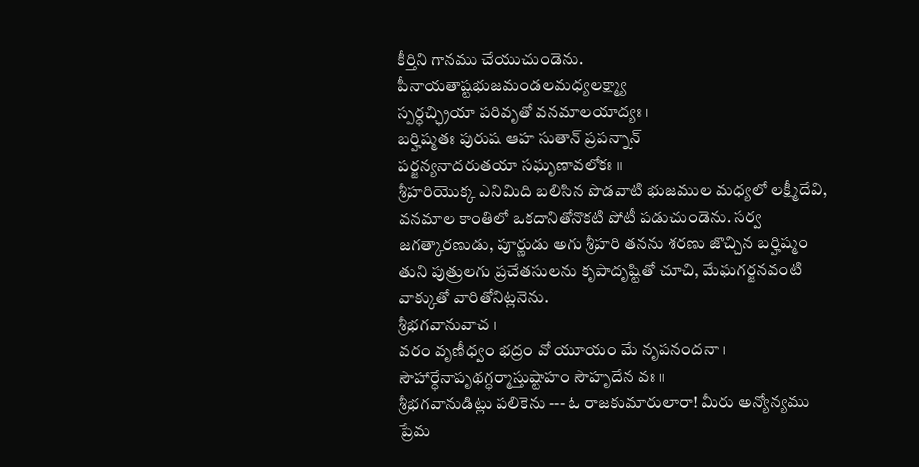కీర్తిని గానము చేయుచుండెను.
పీనాయతాష్టభుజమండలమధ్యలక్ష్మ్యా
స్పర్ధచ్ఛ్రియా పరివృతో వనమాలయాద్యః ।
బర్హిష్మతః పురుష ఆహ సుతాన్ ప్రపన్నాన్
పర్జన్యనాదరుతయా సఘృణావలోకః ॥
శ్రీహరియొక్క ఎనిమిది బలిసిన పొడవాటి భుజముల మధ్యలో లక్ష్మీదేవి, వనమాల కాంతిలో ఒకదానితోనొకటి పోటీ పడుచుండెను. సర్వ జగత్కారణుడు, పూర్ణుడు అగు శ్రీహరి తనను శరణు జొచ్చిన బర్హిష్మం తుని పుత్రులగు ప్రచేతసులను కృపాదృష్టితో చూచి, మేఘగర్జనవంటి వాక్కుతో వారితోనిట్లనెను.
శ్రీభగవానువాచ ।
వరం వృణీధ్వం భద్రం వో యూయం మే నృపనందనా ।
సౌహార్ధేనాపృథగ్ధర్మాస్తుష్టాహం సౌహృదేన వః ॥
శ్రీభగవానుడిట్లు పలికెను --- ఓ రాజకుమారులారా! మీరు అన్యోన్యము ప్రేమ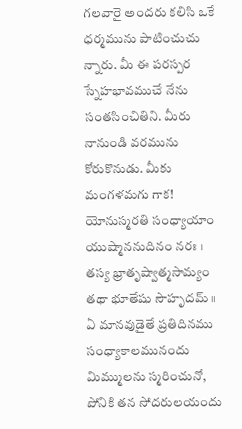గలవారై అందరు కలిసి ఒకే ధర్మమును పాటించుచు న్నారు. మీ ఈ పరస్పర స్నేహభావముచే నేను సంతసించితిని. మీరు నానుండి వరమును కోరుకొనుడు. మీకు మంగళమగు గాక!
యోనుస్మరతి సంధ్యాయాం యుష్మాననుదినం నరః ।
తస్య భ్రాతృష్వాత్మసామ్యం తథా భూతేషు సౌహృదమ్ ॥
ఏ మానవుడైతే ప్రతిదినము సంధ్యాకాలమునందు మిమ్ములను స్మరించునో, పోనికి తన సోదరులయందు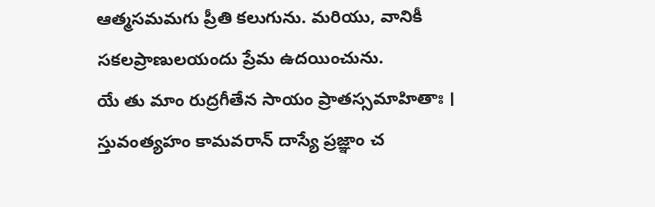ఆత్మసమమగు ప్రీతి కలుగును. మరియు, వానికీ సకలప్రాణులయందు ప్రేమ ఉదయించును.
యే తు మాం రుద్రగీతేన సాయం ప్రాతస్సమాహితాః ।
స్తువంత్యహం కామవరాన్ దాస్యే ప్రజ్ఞాం చ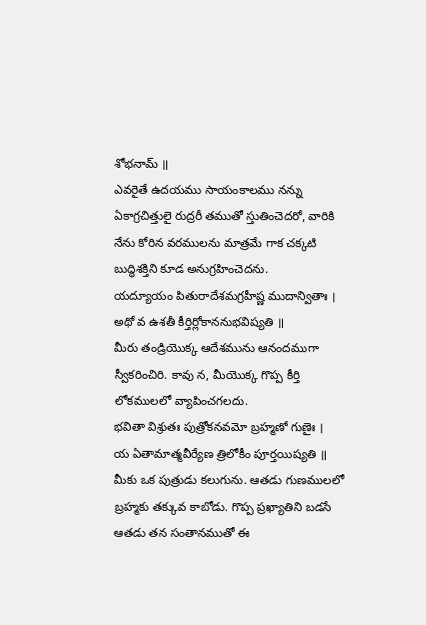శోభనామ్ ॥
ఎవరైతే ఉదయము సాయంకాలము నన్ను ఏకాగ్రచిత్తులై రుద్రరీ తముతో స్తుతించెదరో, వారికి నేను కోరిన వరములను మాత్రమే గాక చక్కటి బుద్ధిశక్తిని కూడ అనుగ్రహించెదను.
యద్యూయం పితురాదేశమగ్రహీష్ణ ముదాన్వితాః ।
అథో వ ఉశతీ కీర్తిర్లోకాననుభవిష్యతి ॥
మీరు తండ్రియొక్క ఆదేశమును ఆనందముగా స్వీకరించిరి. కావు న, మీయొక్క గొప్ప కీర్తి లోకములలో వ్యాపించగలదు.
భవితా విశ్రుతః పుత్రోకనవమో బ్రహ్మణో గుణైః ।
య ఏతామాత్మవీర్యేణ త్రిలోకీం పూర్తయిష్యతి ॥
మీకు ఒక పుత్రుడు కలుగును. ఆతడు గుణములలో బ్రహ్మకు తక్కువ కాబోడు. గొప్ప ప్రఖ్యాతిని బడసే ఆతడు తన సంతానముతో ఈ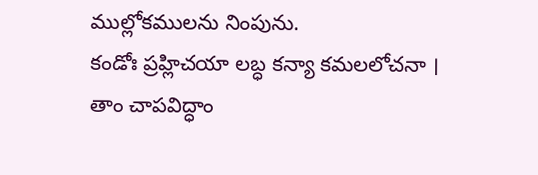ముల్లోకములను నింపును.
కండోః ప్రహ్లిచయా లబ్ధ కన్యా కమలలోచనా ।
తాం చాపవిద్ధాం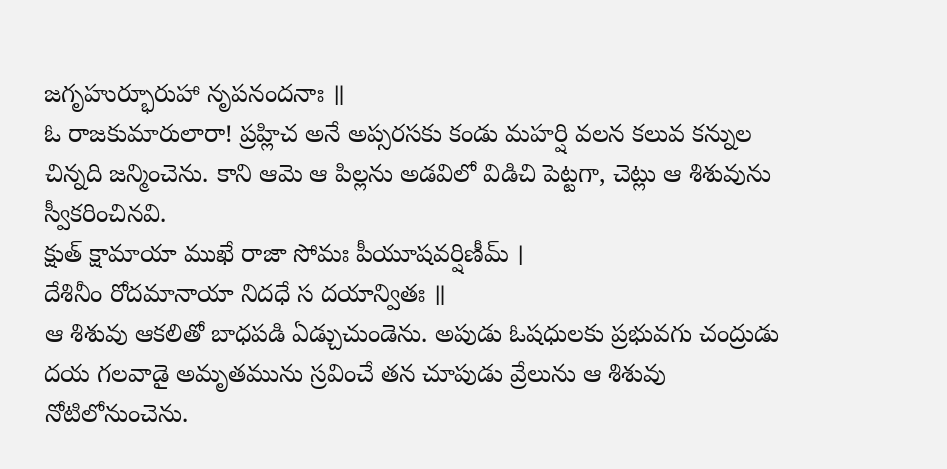జగృహుర్భూరుహా నృపనందనాః ॥
ఓ రాజకుమారులారా! ప్రహ్లిచ అనే అప్సరసకు కండు మహర్షి వలన కలువ కన్నుల చిన్నది జన్మించెను. కాని ఆమె ఆ పిల్లను అడవిలో విడిచి పెట్టగా, చెట్లు ఆ శిశువును స్వీకరించినవి.
క్షుత్ క్షామాయా ముఖే రాజా సోమః పీయూషవర్షిణీమ్ ।
దేశినీం రోదమానాయా నిదధే స దయాన్వితః ॥
ఆ శిశువు ఆకలితో బాధపడి ఏడ్చుచుండెను. అపుడు ఓషధులకు ప్రభువగు చంద్రుడు దయ గలవాడై అమృతమును స్రవించే తన చూపుడు వ్రేలును ఆ శిశువు నోటిలోనుంచెను.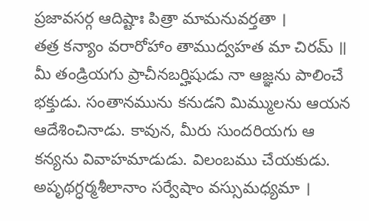ప్రజావసర్గ ఆదిష్టాః పిత్రా మామనువర్తతా ।
తత్ర కన్యాం వరారోహాం తాముద్వహత మా చిరమ్ ॥
మీ తండ్రియగు ప్రాచీనబర్హిషుడు నా ఆజ్ఞను పాలించే భక్తుడు. సంతానమును కనుడని మిమ్ములను ఆయన ఆదేశించినాడు. కావున, మీరు సుందరియగు ఆ కన్యను వివాహమాడుడు. విలంబము చేయకుడు.
అపృథగ్ధర్మశీలానాం సర్వేషాం వస్సుమధ్యమా ।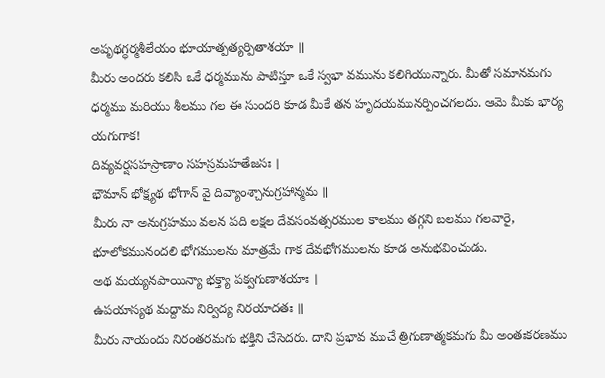అపృథగ్ధర్మశీలేయం భూయాత్పత్యర్పితాశయా ॥
మీరు అందరు కలిసి ఒకే ధర్మమును పాటిస్తూ ఒకే స్వభా వమును కలిగియున్నారు. మీతో సమానమగు ధర్మము మరియు శీలము గల ఈ సుందరి కూడ మీకే తన హృదయమునర్పించగలదు. ఆమె మీకు భార్య యగుగాక!
దివ్యవర్షసహస్రాణాం సహస్రమహతేజసః ।
భౌమాన్ భోక్ష్యథ భోగాన్ వై దివ్యాంశ్చానుగ్రహాన్మమ ॥
మీరు నా అనుగ్రహము వలన పది లక్షల దేవసంవత్సరముల కాలము తగ్గని బలము గలవారై, భూలోకమునందలి భోగములను మాత్రమే గాక దేవభోగములను కూడ అనుభవించుడు.
అథ మయ్యనపాయిన్యా భక్త్యా పక్వగుణాశయాః ।
ఉపయాస్యథ మద్దామ నిర్విద్య నిరయాదతః ॥
మీరు నాయందు నిరంతరమగు భక్తిని చేసెదరు. దాని ప్రభావ ముచే త్రిగుణాత్మకమగు మీ అంతఃకరణము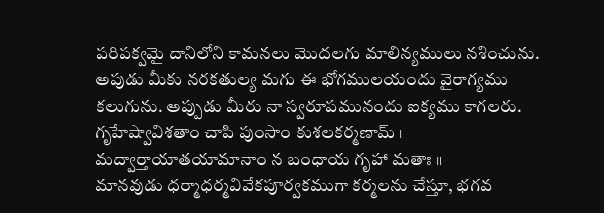పరిపక్వమై దానిలోని కామనలు మొదలగు మాలిన్యములు నశించును. అపుడు మీకు నరకతుల్య మగు ఈ భోగములయందు వైరాగ్యము కలుగును. అప్పుడు మీరు నా స్వరూపమునందు ఐక్యము కాగలరు.
గృహేష్వావిశతాం చాపి పుంసాం కుశలకర్మణామ్ ।
మద్వార్తాయాతయామానాం న బంధాయ గృహా మతాః ॥
మానవుడు ధర్మాధర్మవివేకపూర్వకముగా కర్మలను చేస్తూ, భగవ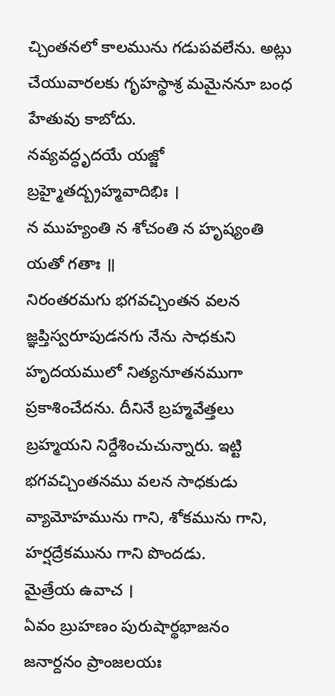చ్చింతనలో కాలమును గడుపవలేను. అట్లు చేయువారలకు గృహస్థాశ్ర మమైననూ బంధ హేతువు కాబోదు.
నవ్యవద్ధృదయే యజ్జో బ్రహ్మైతద్బ్రహ్మవాదిభిః ।
న ముహ్యంతి న శోచంతి న హృష్యంతి యతో గతాః ॥
నిరంతరమగు భగవచ్చింతన వలన జ్ఞప్తిస్వరూపుడనగు నేను సాధకుని హృదయములో నిత్యనూతనముగా ప్రకాశించేదను. దీనినే బ్రహ్మవేత్తలు బ్రహ్మయని నిర్దేశించుచున్నారు. ఇట్టి భగవచ్చింతనము వలన సాధకుడు వ్యామోహమును గాని, శోకమును గాని, హర్షద్రేకమును గాని పొందడు.
మైత్రేయ ఉవాచ ।
ఏవం బ్రుహణం పురుషార్థభాజనం
జనార్దనం ప్రాంజలయః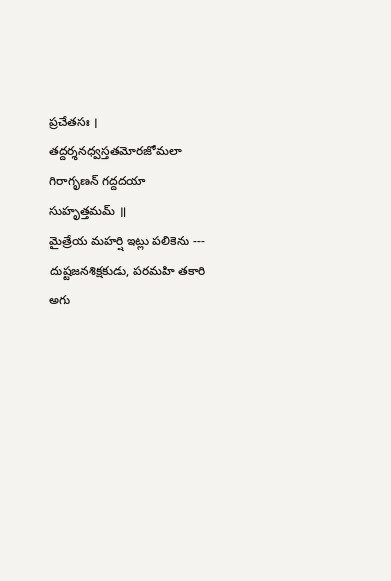ప్రచేతసః ।
తద్దర్శనధ్వస్తతమోరజోమలా
గిరాగృణన్ గద్దదయా సుహృత్తమమ్ ॥
మైత్రేయ మహర్షి ఇట్లు పలికెను --- దుష్టజనశిక్షకుడు, పరమహి తకారి అగు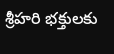శ్రీహరి భక్తులకు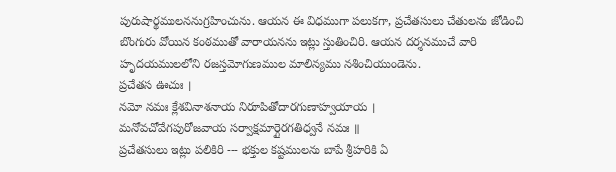పురుషార్థములననుగ్రహించును. ఆయన ఈ విధముగా పలుకగా, ప్రచేతసులు చేతులను జోడించి బొంగురు వోయిన కంఠముతో వారాయనను ఇట్లు స్తుతించిరి. ఆయన దర్శనముచే వారి హృదయములలోని రజస్తమోగుణముల మాలిన్యము నశించియుండెను.
ప్రచేతస ఊచుః ।
నమో నమః క్లేశవినాశనాయ నిరూపితోదారగుణాహ్వయాయ ।
మనోవచోవేగపురోజవాయ సర్వాక్షమార్గైరగతిధ్వనే నమః ॥
ప్రచేతసులు ఇట్లు పలికిరి --- భక్తుల కష్టములను బాపే శ్రీహరికి ఏ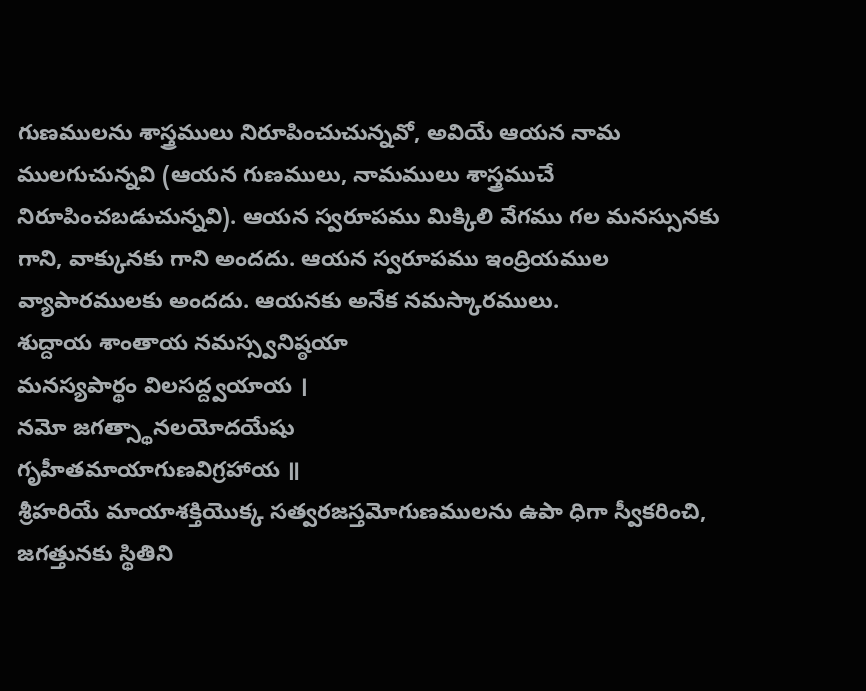గుణములను శాస్త్రములు నిరూపించుచున్నవో, అవియే ఆయన నామ ములగుచున్నవి (ఆయన గుణములు, నామములు శాస్త్రముచే నిరూపించబడుచున్నవి). ఆయన స్వరూపము మిక్కిలి వేగము గల మనస్సునకు గాని, వాక్కునకు గాని అందదు. ఆయన స్వరూపము ఇంద్రియముల వ్యాపారములకు అందదు. ఆయనకు అనేక నమస్కారములు.
శుద్దాయ శాంతాయ నమస్స్వనిష్ఠయా
మనస్యపార్థం విలసద్ద్వయాయ ।
నమో జగత్స్థానలయోదయేషు
గృహీతమాయాగుణవిగ్రహాయ ॥
శ్రీహరియే మాయాశక్తియొక్క సత్వరజస్తమోగుణములను ఉపా ధిగా స్వీకరించి, జగత్తునకు స్థితిని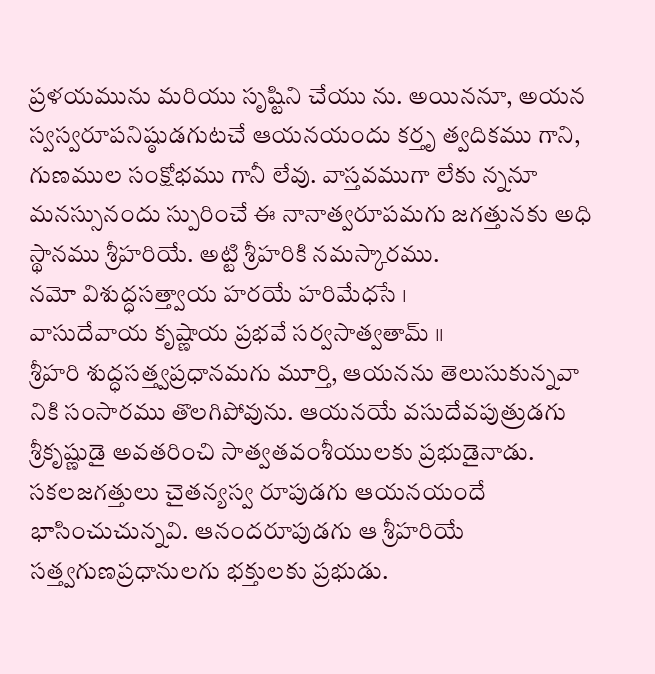ప్రళయమును మరియు సృష్టిని చేయు ను. అయిననూ, అయన స్వస్వరూపనిష్ఠుడగుటచే ఆయనయందు కర్తృ త్వదికము గాని, గుణముల సంక్షోభము గానీ లేవు. వాస్తవముగా లేకు న్ననూ మనస్సునందు స్పురించే ఈ నానాత్వరూపమగు జగత్తునకు అధి స్థానము శ్రీహరియే. అట్టి శ్రీహరికి నమస్కారము.
నమో విశుద్ధసత్త్వాయ హరయే హరిమేధసే ।
వాసుదేవాయ కృష్ణాయ ప్రభవే సర్వసాత్వతామ్ ॥
శ్రీహరి శుద్ధసత్త్వప్రధానమగు మూర్తి, ఆయనను తెలుసుకున్నవా నికి సంసారము తొలగిపోవును. ఆయనయే వసుదేవపుత్రుడగు శ్రీకృష్ణుడై అవతరించి సాత్వతవంశీయులకు ప్రభుడైనాడు. సకలజగత్తులు చైతన్యస్వ రూపుడగు ఆయనయందే భాసించుచున్నవి. ఆనందరూపుడగు ఆ శ్రీహరియే సత్త్వగుణప్రధానులగు భక్తులకు ప్రభుడు.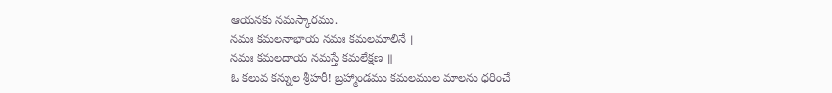ఆయనకు నమస్కారము.
నమః కమలనాభాయ నమః కమలమాలినే ।
నమః కమలదాయ నమస్తే కమలేక్షణ ॥
ఓ కలువ కన్నుల శ్రీహరీ! బ్రహ్మాండము కమలముల మాలను ధరించే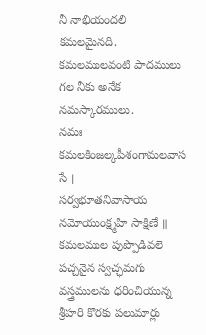నీ నాభియందలి కమలమైనది. కమలములవంటి పాదములు గల నీకు అనేక నమస్కారములు.
నమః కమలకింజల్కపీశంగామలవాస సే ।
సర్వభూతనివాసాయ నమోయుంక్ష్మహి సాక్షిణే ॥
కమలముల పుప్పొడివలె పచ్చనైన స్వచ్ఛమగు వస్త్రములను ధరించియున్న శ్రీహరి కొరకు పలుమార్లు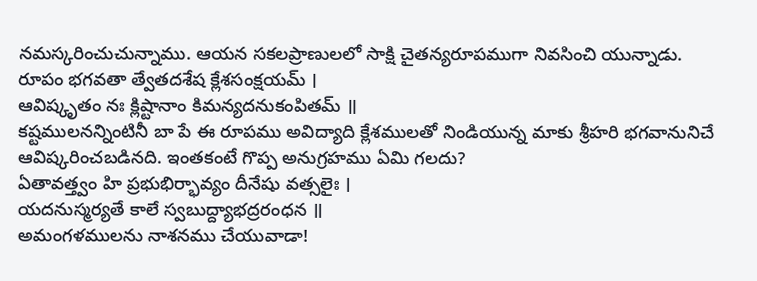నమస్కరించుచున్నాము. ఆయన సకలప్రాణులలో సాక్షి చైతన్యరూపముగా నివసించి యున్నాడు.
రూపం భగవతా త్వేతదశేష క్లేశసంక్షయమ్ ।
ఆవిష్కృతం నః క్లిష్టానాం కిమన్యదనుకంపితమ్ ॥
కష్టములనన్నింటినీ బా పే ఈ రూపము అవిద్యాది క్లేశములతో నిండియున్న మాకు శ్రీహరి భగవానునిచే ఆవిష్కరించబడినది. ఇంతకంటే గొప్ప అనుగ్రహము ఏమి గలదు?
ఏతావత్త్వం హి ప్రభుభిర్భావ్యం దీనేషు వత్సలైః ।
యదనుస్మర్యతే కాలే స్వబుద్ద్యాభద్రరంధన ॥
అమంగళములను నాశనము చేయువాడా!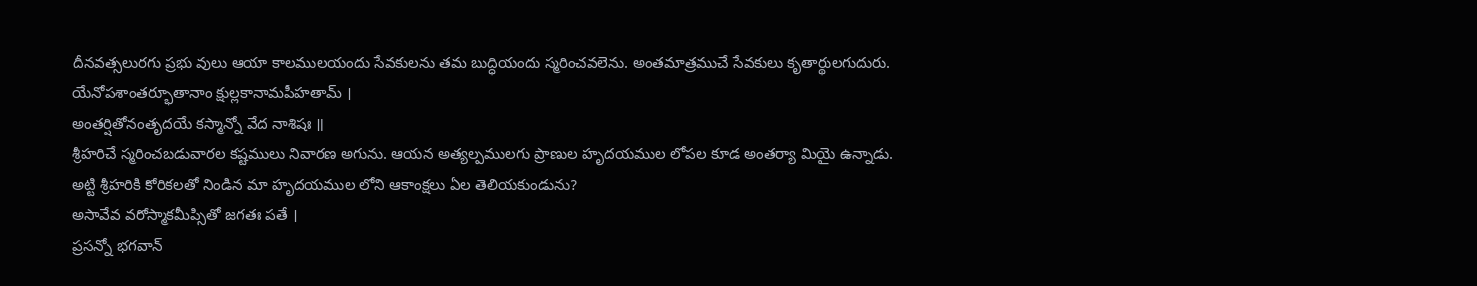దీనవత్సలురగు ప్రభు వులు ఆయా కాలములయందు సేవకులను తమ బుద్ధియందు స్మరించవలెను. అంతమాత్రముచే సేవకులు కృతార్థులగుదురు.
యేనోపశాంతర్భూతానాం క్షుల్లకానామపీహతామ్ ।
అంతర్షితోనంతృదయే కస్మాన్నో వేద నాశిషః ॥
శ్రీహరిచే స్మరించబడువారల కష్టములు నివారణ అగును. ఆయన అత్యల్పములగు ప్రాణుల హృదయముల లోపల కూడ అంతర్యా మియై ఉన్నాడు. అట్టి శ్రీహరికి కోరికలతో నిండిన మా హృదయముల లోని ఆకాంక్షలు ఏల తెలియకుండును?
అసావేవ వరోస్మాకమీప్సితో జగతః పతే ।
ప్రసన్నో భగవాన్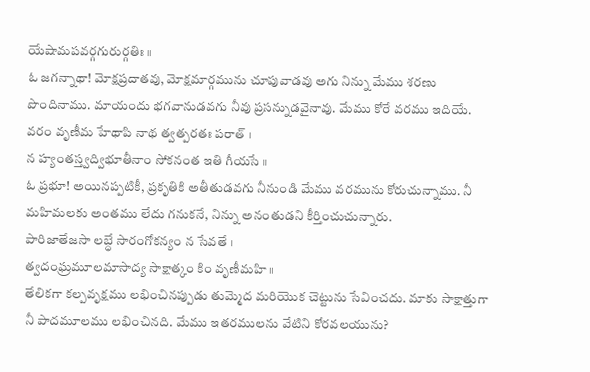యేషామపవర్గగురుర్గతిః ॥
ఓ జగన్నాథా! మోక్షప్రదాతవు, మోక్షమార్గమును చూపువాడవు అగు నిన్ను మేము శరణు పొందినాము. మాయందు భగవానుడవగు నీవు ప్రసన్నుడవైనావు. మేము కోరే వరము ఇదియే.
వరం వృణీమ హేథాపి నాథ త్వత్పరతః పరాత్ ।
న హ్యంతస్త్వద్విభూతీనాం సోకనంత ఇతి గీయసే ॥
ఓ ప్రభూ! అయినప్పటికీ, ప్రకృతికి అతీతుడవగు నీనుండి మేము వరమును కోరుచున్నాము. నీ మహిమలకు అంతము లేదు గనుకనే, నిన్ను అనంతుడని కీర్తించుచున్నారు.
పారిజాతేజసా లబ్ధే సారంగోకన్యం న సేవతే ।
త్వదంఘ్రమూలమాసాద్య సాక్షాత్కం కిం వృణీమహి ॥
తేలికగా కల్పవృక్షము లభించినప్పుడు తుమ్మెద మరియొక చెట్టును సేవించదు. మాకు సాక్షాత్తుగా నీ పాదమూలము లభించినది. మేము ఇతరములను వేటిని కోరవలయును?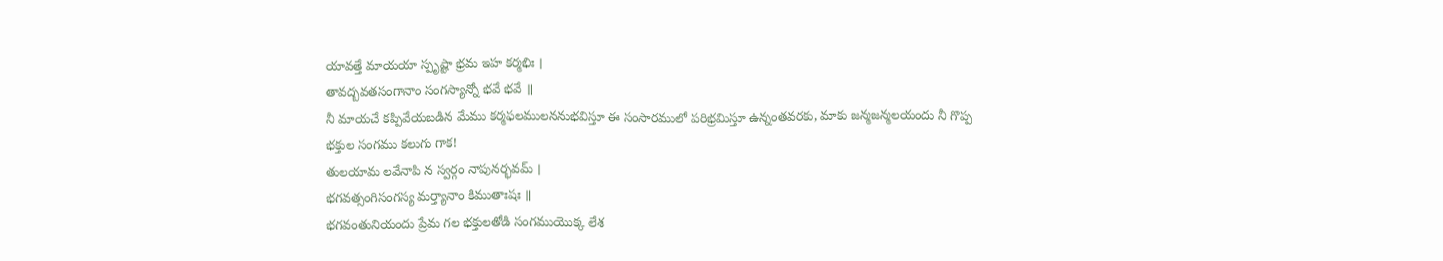యావత్తే మాయయా స్పృష్టా భ్రమ ఇహ కర్మభిః ।
తావద్బవతసంగానాం సంగస్యాన్నో భవే భవే ॥
నీ మాయచే కప్పివేయబడిన మేము కర్మఫలములననుభవిస్తూ ఈ సంసారములో పరిభ్రమిస్తూ ఉన్నంతవరకు, మాకు జన్మజన్మలయందు నీ గొప్ప భక్తుల సంగము కలుగు గాక!
తులయామ లవేనాపి న స్వర్గం నాపునర్భవమ్ ।
భగవత్సంగిసంగస్య మర్త్యానాం కిముతాఃషః ॥
భగవంతునియందు ప్రేమ గల భక్తులతోడి సంగముయొక్క లేశ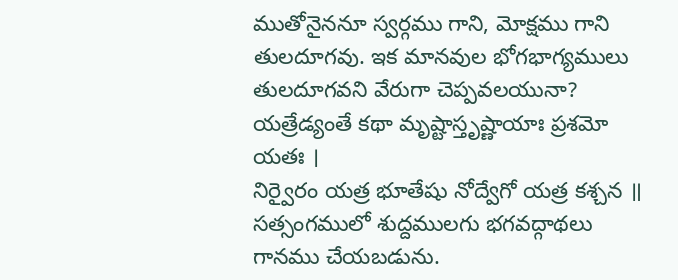ముతోనైననూ స్వర్గము గాని, మోక్షము గాని తులదూగవు. ఇక మానవుల భోగభాగ్యములు తులదూగవని వేరుగా చెప్పవలయునా?
యత్రేడ్యంతే కథా మృష్టాస్తృష్ణాయాః ప్రశమో యతః ।
నిర్వైరం యత్ర భూతేషు నోద్వేగో యత్ర కశ్చన ॥
సత్సంగములో శుద్దములగు భగవద్గాథలు గానము చేయబడును.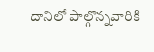దానిలో పాల్గొన్నవారికి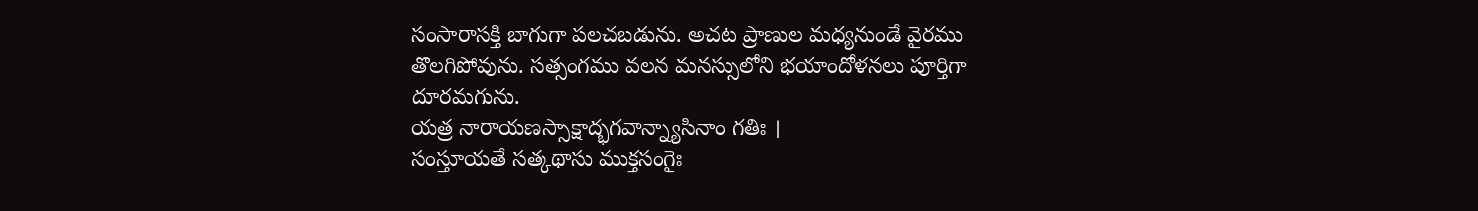సంసారాసక్తి బాగుగా పలచబడును. అచట ప్రాణుల మధ్యనుండే వైరము తొలగిపోవును. సత్సంగము వలన మనస్సులోని భయాందోళనలు పూర్తిగా దూరమగును.
యత్ర నారాయణస్సాక్షాద్భగవాన్న్యాసినాం గతిః ।
సంస్తూయతే సత్కథాసు ముక్తసంగైః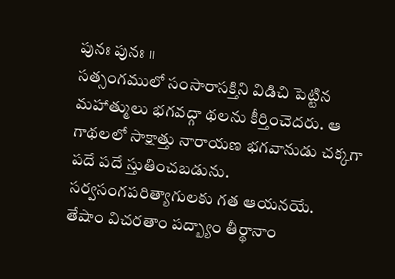పునః పునః ॥
సత్సంగములో సంసారాసక్తిని విడిచి పెట్టిన మహాత్ములు భగవద్గా థలను కీర్తించెదరు. ఆ గాథలలో సాక్షాత్తు నారాయణ భగవానుడు చక్కగా పదే పదే స్తుతించబడును. సర్వసంగపరిత్యాగులకు గత ఆయనయే.
తేషాం విచరతాం పద్బ్యాం తీర్థానాం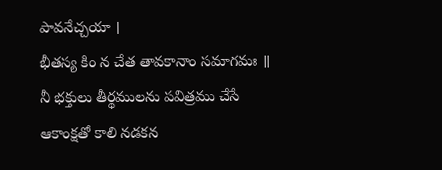పావనేచ్చయా ।
భీతస్య కిం న చేత తావకానాం సమాగమః ॥
నీ భక్తులు తీర్థములను పవిత్రము చేసే ఆకాంక్షతో కాలి నడకన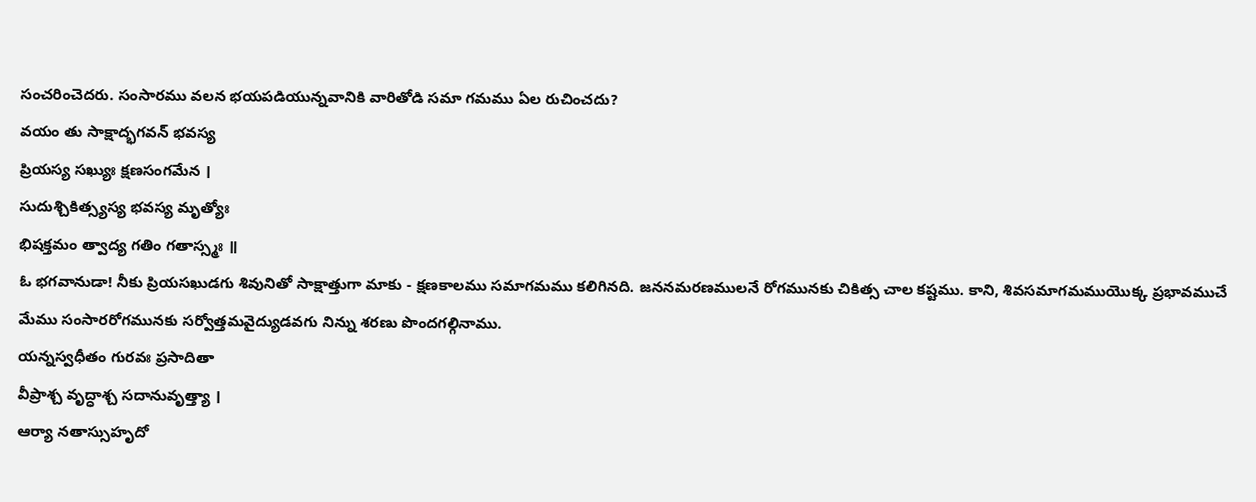సంచరించెదరు. సంసారము వలన భయపడియున్నవానికి వారితోడి సమా గమము ఏల రుచించదు?
వయం తు సాక్షాద్భగవన్ భవస్య
ప్రియస్య సఖ్యుః క్షణసంగమేన ।
సుదుశ్చికిత్స్యస్య భవస్య మృత్యోః
భిషక్తమం త్వాద్య గతిం గతాస్స్మః ॥
ఓ భగవానుడా! నీకు ప్రియసఖుడగు శివునితో సాక్షాత్తుగా మాకు - క్షణకాలము సమాగమము కలిగినది. జననమరణములనే రోగమునకు చికిత్స చాల కష్టము. కాని, శివసమాగమముయొక్క ప్రభావముచే మేము సంసారరోగమునకు సర్వోత్తమవైద్యుడవగు నిన్ను శరణు పొందగల్గినాము.
యన్నస్వధీతం గురవః ప్రసాదితా
వీప్రాశ్చ వృద్ధాశ్చ సదానువృత్త్యా ।
ఆర్యా నతాస్సుహృదో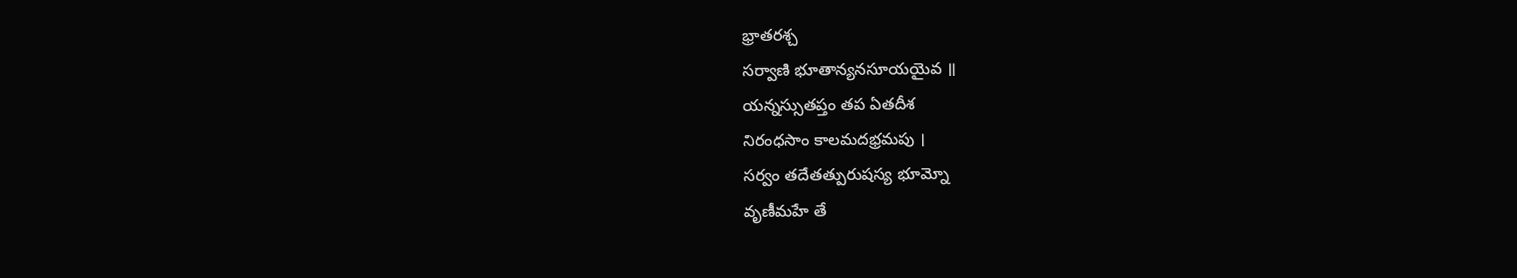భ్రాతరశ్చ
సర్వాణి భూతాన్యనసూయయైవ ॥
యన్నస్సుతప్తం తప ఏతదీశ
నిరంధసాం కాలమదభ్రమపు ।
సర్వం తదేతత్పురుషస్య భూమ్నో
వృణీమహే తే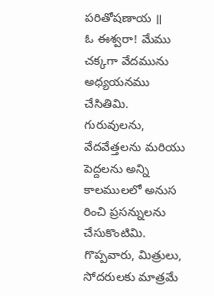పరితోషణాయ ॥
ఓ ఈశ్వరా! మేము చక్కగా వేదమును అధ్యయనము చేసితిమి. గురువులను, వేదవేత్తలను మరియు పెద్దలను అన్ని కాలములలో అనుస రించి ప్రసన్నులను చేసుకొంటిమి. గొప్పవారు, మిత్రులు, సోదరులకు మాత్రమే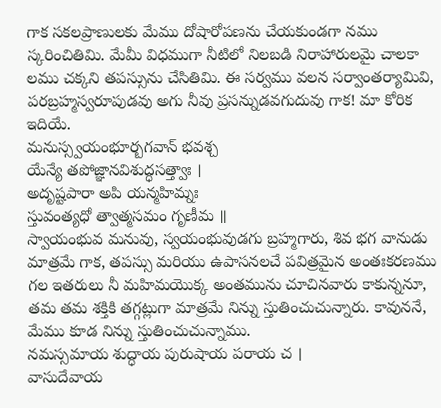గాక సకలప్రాణులకు మేము దోషారోపణను చేయకుండగా నము స్కరించితిమి. మేమీ విధముగా నీటిలో నిలబడి నిరాహారులమై చాలకా లము చక్కని తపస్సును చేసితిమి. ఈ సర్వము వలన సర్వాంతర్యామివి, పరబ్రహ్మస్వరూపుడవు అగు నీవు ప్రసన్నుడవగుదువు గాక! మా కోరిక ఇదియే.
మనుస్స్వయంభూర్బగవాన్ భవశ్చ
యేన్యే తపోజ్ఞానవిశుద్ధసత్త్వాః ।
అదృష్టపారా అపి యన్మహిమ్నః
స్తువంత్యధో త్వాత్మసమం గృణీమ ॥
స్వాయంభువ మనువు, స్వయంభువుడగు బ్రహ్మగారు, శివ భగ వానుడు మాత్రమే గాక, తపస్సు మరియు ఉపాసనలచే పవిత్రమైన అంతఃకరణము గల ఇతరులు నీ మహిమయొక్క అంతమును చూచినవారు కాకున్ననూ, తమ తమ శక్తికి తగ్గట్లుగా మాత్రమే నిన్ను స్తుతించుచున్నారు. కావుననే, మేము కూడ నిన్ను స్తుతించుచున్నాము.
నమస్సమాయ శుద్ధాయ పురుషాయ పరాయ చ ।
వాసుదేవాయ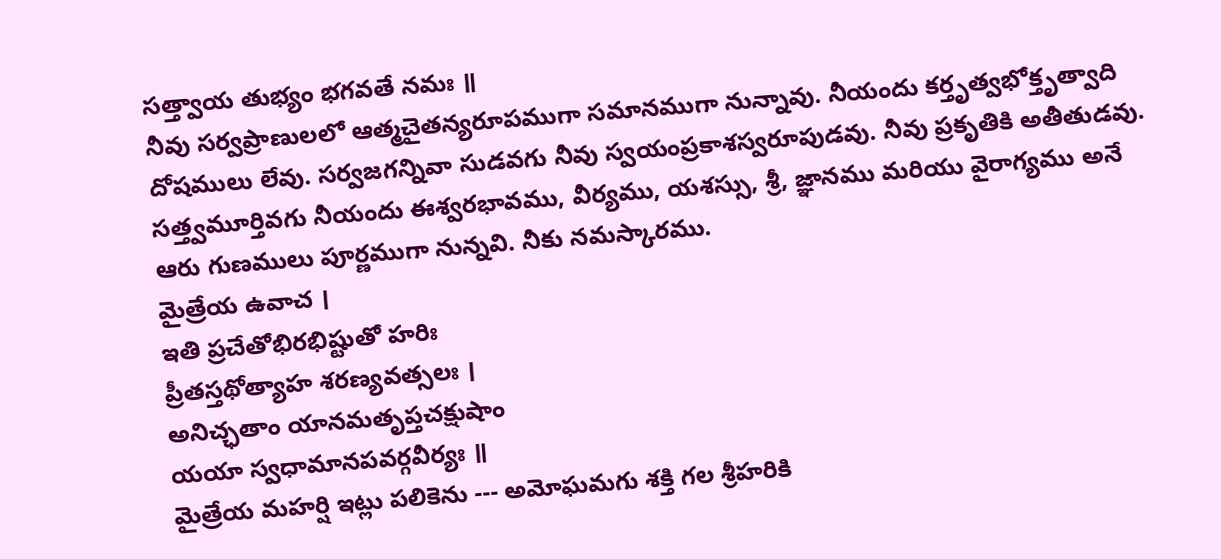సత్త్వాయ తుభ్యం భగవతే నమః ॥
నీవు సర్వప్రాణులలో ఆత్మచైతన్యరూపముగా సమానముగా నున్నావు. నీయందు కర్తృత్వభోక్తృత్వాది దోషములు లేవు. సర్వజగన్నివా సుడవగు నీవు స్వయంప్రకాశస్వరూపుడవు. నీవు ప్రకృతికి అతీతుడవు. సత్త్వమూర్తివగు నీయందు ఈశ్వరభావము, వీర్యము, యశస్సు, శ్రీ, జ్ఞానము మరియు వైరాగ్యము అనే ఆరు గుణములు పూర్ణముగా నున్నవి. నీకు నమస్కారము.
మైత్రేయ ఉవాచ ।
ఇతి ప్రచేతోభిరభిష్టుతో హరిః
ప్రీతస్తథోత్యాహ శరణ్యవత్సలః ।
అనిచ్ఛతాం యానమతృప్తచక్షుషాం
యయా స్వధామానపవర్గవీర్యః ॥
మైత్రేయ మహర్షి ఇట్లు పలికెను --- అమోఘమగు శక్తి గల శ్రీహరికి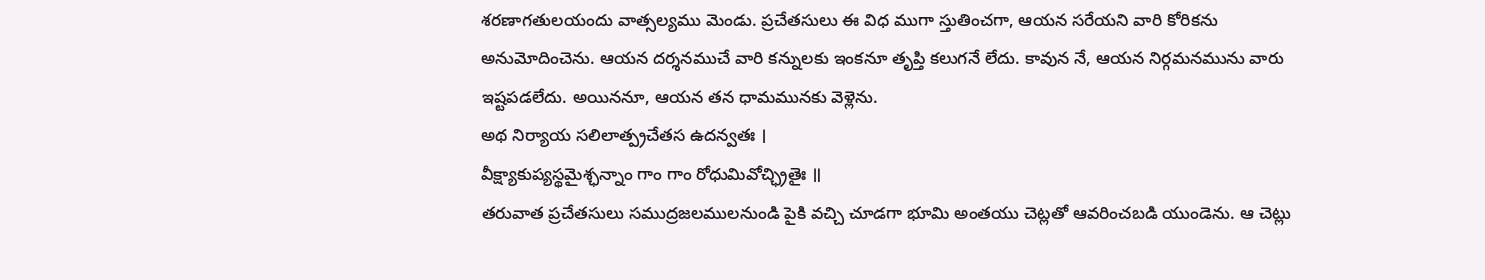శరణాగతులయందు వాత్సల్యము మెండు. ప్రచేతసులు ఈ విధ ముగా స్తుతించగా, ఆయన సరేయని వారి కోరికను అనుమోదించెను. ఆయన దర్శనముచే వారి కన్నులకు ఇంకనూ తృప్తి కలుగనే లేదు. కావున నే, ఆయన నిర్గమనమును వారు ఇష్టపడలేదు. అయిననూ, ఆయన తన ధామమునకు వెళ్లెను.
అథ నిర్యాయ సలిలాత్ప్రచేతస ఉదన్వతః ।
వీక్ష్యాకుప్యస్థమైశ్ఛన్నాం గాం గాం రోధుమివోచ్ఛ్రితైః ॥
తరువాత ప్రచేతసులు సముద్రజలములనుండి పైకి వచ్చి చూడగా భూమి అంతయు చెట్లతో ఆవరించబడి యుండెను. ఆ చెట్లు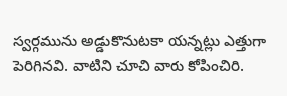స్వర్గమును అడ్డుకొనుటకా యన్నట్లు ఎత్తుగా పెరిగినవి. వాటిని చూచి వారు కోపించిరి.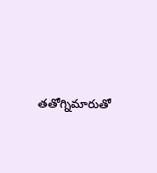తతోగ్నిమారుతో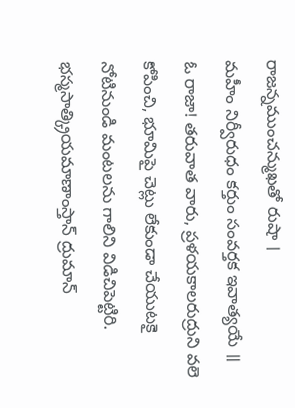రాజన్నముంచన్ముఖతో రుషా ।
మహీం నిర్వీరుధం కర్తుం సంవర్తక ఇవాత్యయే ॥
ఓ రాజా! తరువాత వారు, ప్రళయకాలరుద్రుని వలె కోపించి, భూమిపై చెట్లు లేకుండా చేయుటకై నోటినుండి మంటలను గాలిని విడిచిపెట్టిరి.
భస్మసాత్క్రియమాణాంస్తాన్ ద్రుమాన్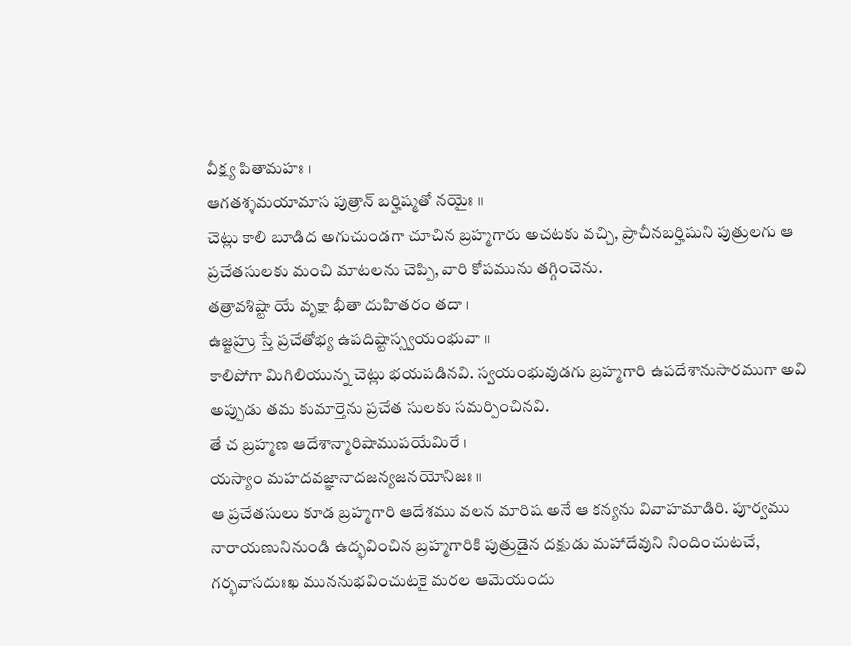వీక్ష్య పితామహః ।
ఆగతశ్శమయామాస పుత్రాన్ బర్హిష్మతో నయైః ॥
చెట్లు కాలి బూడిద అగుచుండగా చూచిన బ్రహ్మగారు అచటకు వచ్చి, ప్రాచీనబర్హిషుని పుత్రులగు ఆ ప్రచేతసులకు మంచి మాటలను చెప్పి, వారి కోపమును తగ్గించెను.
తత్రావశిష్టా యే వృక్షా భీతా దుహితరం తదా ।
ఉజ్జహ్రు స్తే ప్రచేతోభ్య ఉపదిష్టాస్స్వయంభువా ॥
కాలిపోగా మిగిలియున్న చెట్లు భయపడినవి. స్వయంభువుడగు బ్రహ్మగారి ఉపదేశానుసారముగా అవి అప్పుడు తమ కుమార్తెను ప్రచేత సులకు సమర్పించినవి.
తే చ బ్రహ్మణ ఆదేశాన్మారిషాముపయేమిరే ।
యస్యాం మహదవజ్ఞానాదజన్యజనయోనిజః ॥
ఆ ప్రచేతసులు కూడ బ్రహ్మగారి ఆదేశము వలన మారిష అనే ఆ కన్యను వివాహమాడిరి. పూర్వము నారాయణునినుండి ఉద్భవించిన బ్రహ్మగారికి పుత్రుడైన దక్షుడు మహాదేవుని నిందించుటచే, గర్భవాసదుఃఖ ముననుభవించుటకై మరల ఆమెయందు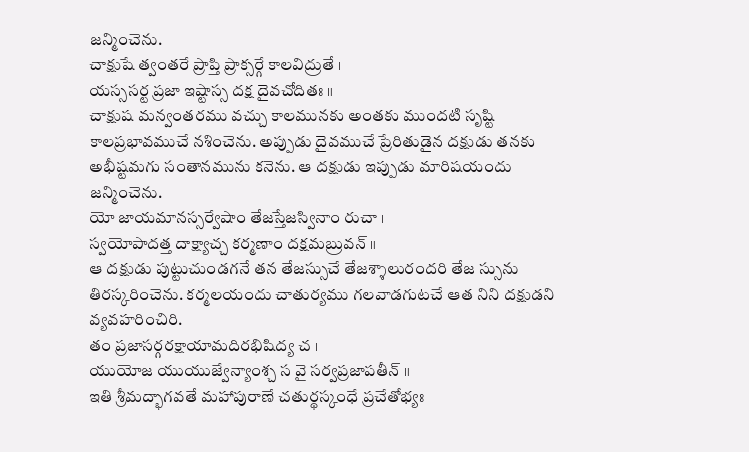జన్మించెను.
చాక్షుషే త్వంతరే ప్రాప్తి ప్రాక్సర్గే కాలవిద్రుతే ।
యస్ససర్ట ప్రజా ఇష్టాస్స దక్ష దైవచోదితః ॥
చాక్షుష మన్వంతరము వచ్చు కాలమునకు అంతకు ముందటి సృష్టి కాలప్రభావముచే నశించెను. అప్పుడు దైవముచే ప్రేరితుడైన దక్షుడు తనకు అభీష్టమగు సంతానమును కనెను. ఆ దక్షుడు ఇప్పుడు మారిషయందు జన్మించెను.
యో జాయమానస్సర్వేషాం తేజస్తేజస్వినాం రుచా ।
స్వయోపాదత్త దాక్ష్యాచ్చ కర్మణాం దక్షమబ్రువన్ ॥
ఆ దక్షుడు పుట్టుచుండగనే తన తేజస్సుచే తేజశ్శాలురందరి తేజ స్సును తిరస్కరించెను. కర్మలయందు చాతుర్యము గలవాడగుటచే ఆత నిని దక్షుడని వ్యవహరించిరి.
తం ప్రజాసర్గరక్షాయామదిరభిషిద్య చ ।
యుయోజ యుయుజ్వేన్యాంశ్చ స వై సర్వప్రజాపతీన్ ॥
ఇతి శ్రీమద్భాగవతే మహాపురాణే చతుర్థస్కంధే ప్రచేతోభ్యః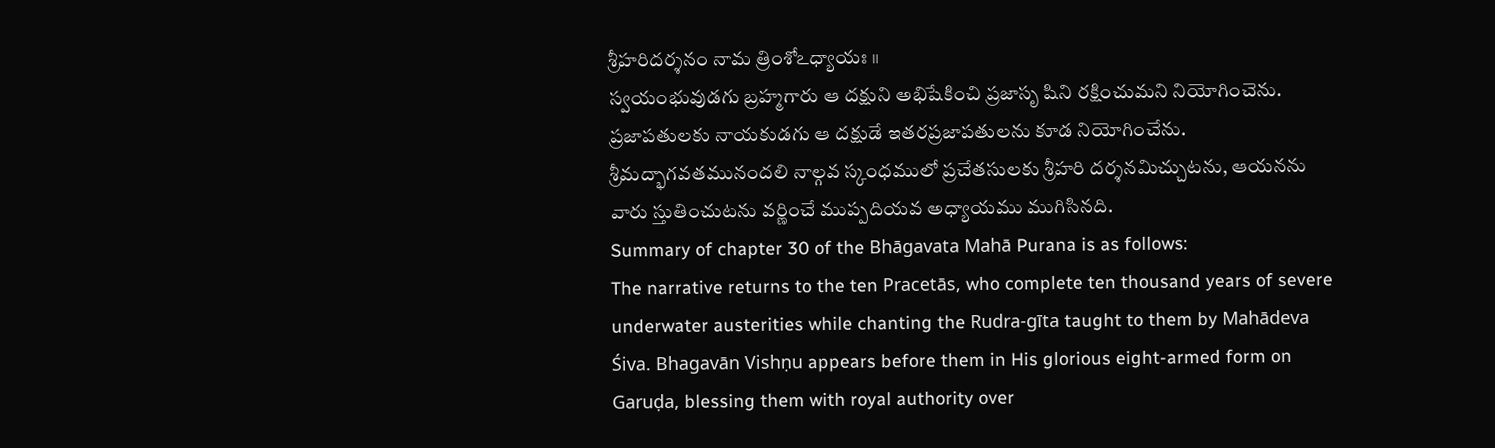శ్రీహరిదర్శనం నామ త్రింశోఽధ్యాయః ॥
స్వయంభువుడగు బ్రహ్మగారు ఆ దక్షుని అభిషేకించి ప్రజాసృ షిని రక్షించుమని నియోగించెను. ప్రజాపతులకు నాయకుడగు ఆ దక్షుడే ఇతరప్రజాపతులను కూడ నియోగించేను.
శ్రీమద్భాగవతమునందలి నాల్గవ స్కంధములో ప్రచేతసులకు శ్రీహరి దర్శనమిచ్చుటను, ఆయనను వారు స్తుతించుటను వర్ణించే ముప్పదియవ అధ్యాయము ముగిసినది.
Summary of chapter 30 of the Bhāgavata Mahā Purana is as follows:
The narrative returns to the ten Pracetās, who complete ten thousand years of severe underwater austerities while chanting the Rudra-gīta taught to them by Mahādeva Śiva. Bhagavān Vishṇu appears before them in His glorious eight-armed form on Garuḍa, blessing them with royal authority over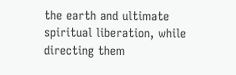the earth and ultimate spiritual liberation, while directing them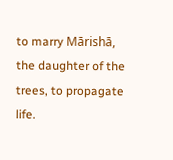to marry Mārishā, the daughter of the trees, to propagate life.